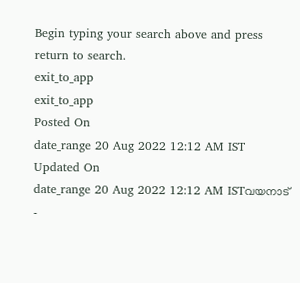Begin typing your search above and press return to search.
exit_to_app
exit_to_app
Posted On
date_range 20 Aug 2022 12:12 AM IST Updated On
date_range 20 Aug 2022 12:12 AM ISTവയനാട് -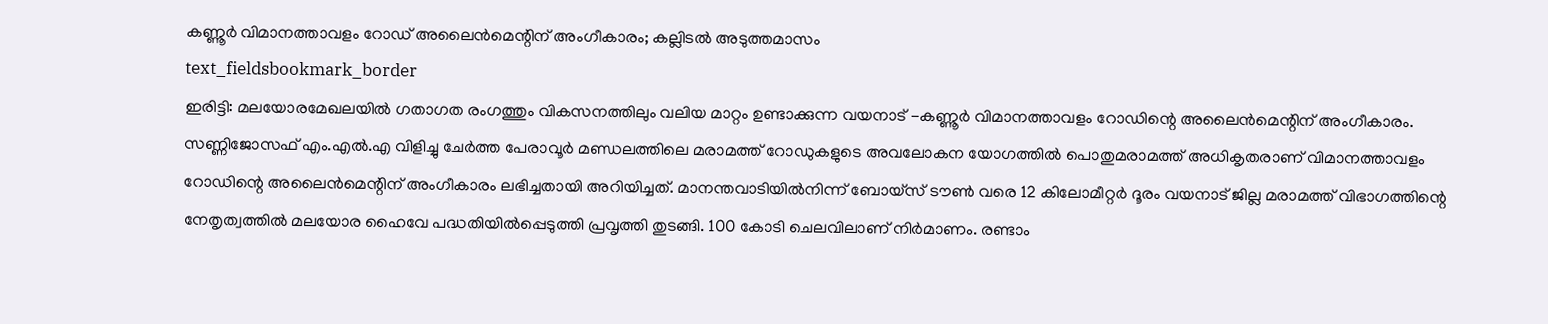കണ്ണൂർ വിമാനത്താവളം റോഡ് അലൈൻമെന്റിന് അംഗീകാരം; കല്ലിടൽ അടുത്തമാസം
text_fieldsbookmark_border
ഇരിട്ടി: മലയോരമേഖലയിൽ ഗതാഗത രംഗത്തും വികസനത്തിലും വലിയ മാറ്റം ഉണ്ടാക്കുന്ന വയനാട് -കണ്ണൂർ വിമാനത്താവളം റോഡിന്റെ അലൈൻമെന്റിന് അംഗീകാരം. സണ്ണിജോസഫ് എം.എൽ.എ വിളിച്ചു ചേർത്ത പേരാവൂർ മണ്ഡലത്തിലെ മരാമത്ത് റോഡുകളുടെ അവലോകന യോഗത്തിൽ പൊതുമരാമത്ത് അധികൃതരാണ് വിമാനത്താവളം റോഡിന്റെ അലൈൻമെന്റിന് അംഗീകാരം ലഭിച്ചതായി അറിയിച്ചത്. മാനന്തവാടിയിൽനിന്ന് ബോയ്സ് ടൗൺ വരെ 12 കിലോമീറ്റർ ദൂരം വയനാട് ജില്ല മരാമത്ത് വിഭാഗത്തിന്റെ നേതൃത്വത്തിൽ മലയോര ഹൈവേ പദ്ധതിയിൽപ്പെടുത്തി പ്രവൃത്തി തുടങ്ങി. 100 കോടി ചെലവിലാണ് നിർമാണം. രണ്ടാം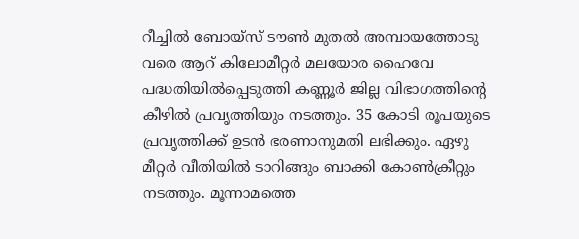റീച്ചിൽ ബോയ്സ് ടൗൺ മുതൽ അമ്പായത്തോടു വരെ ആറ് കിലോമീറ്റർ മലയോര ഹൈവേ പദ്ധതിയിൽപ്പെടുത്തി കണ്ണൂർ ജില്ല വിഭാഗത്തിന്റെ കീഴിൽ പ്രവൃത്തിയും നടത്തും. 35 കോടി രൂപയുടെ പ്രവൃത്തിക്ക് ഉടൻ ഭരണാനുമതി ലഭിക്കും. ഏഴു മീറ്റർ വീതിയിൽ ടാറിങ്ങും ബാക്കി കോൺക്രീറ്റും നടത്തും. മൂന്നാമത്തെ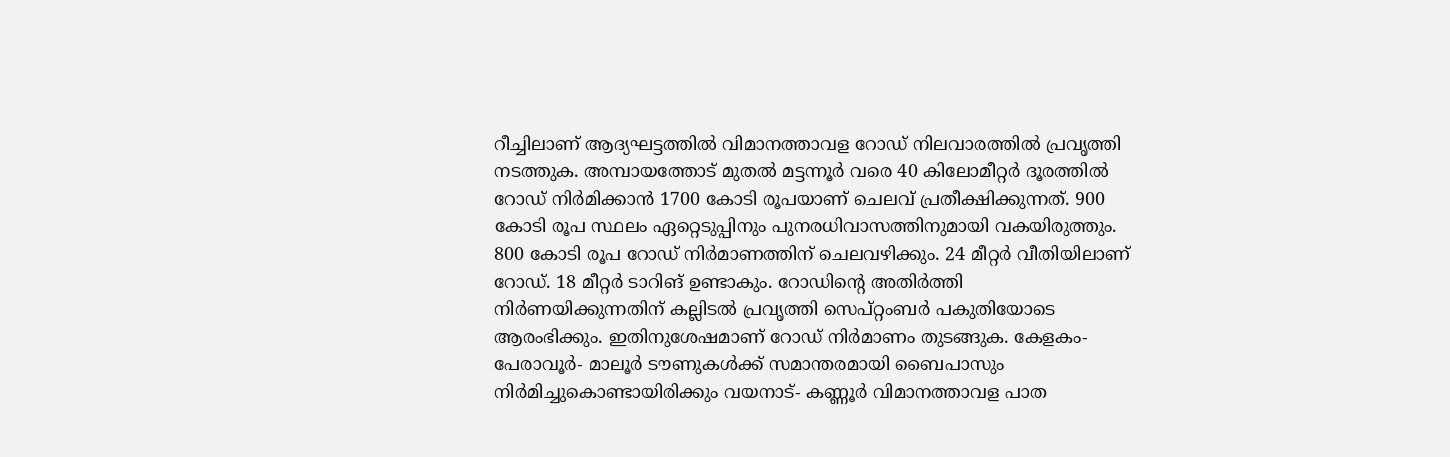റീച്ചിലാണ് ആദ്യഘട്ടത്തിൽ വിമാനത്താവള റോഡ് നിലവാരത്തിൽ പ്രവൃത്തി നടത്തുക. അമ്പായത്തോട് മുതൽ മട്ടന്നൂർ വരെ 40 കിലോമീറ്റർ ദൂരത്തിൽ റോഡ് നിർമിക്കാൻ 1700 കോടി രൂപയാണ് ചെലവ് പ്രതീക്ഷിക്കുന്നത്. 900 കോടി രൂപ സ്ഥലം ഏറ്റെടുപ്പിനും പുനരധിവാസത്തിനുമായി വകയിരുത്തും. 800 കോടി രൂപ റോഡ് നിർമാണത്തിന് ചെലവഴിക്കും. 24 മീറ്റർ വീതിയിലാണ് റോഡ്. 18 മീറ്റർ ടാറിങ് ഉണ്ടാകും. റോഡിന്റെ അതിർത്തി നിർണയിക്കുന്നതിന് കല്ലിടൽ പ്രവൃത്തി സെപ്റ്റംബർ പകുതിയോടെ ആരംഭിക്കും. ഇതിനുശേഷമാണ് റോഡ് നിർമാണം തുടങ്ങുക. കേളകം-പേരാവൂർ- മാലൂർ ടൗണുകൾക്ക് സമാന്തരമായി ബൈപാസും നിർമിച്ചുകൊണ്ടായിരിക്കും വയനാട്- കണ്ണൂർ വിമാനത്താവള പാത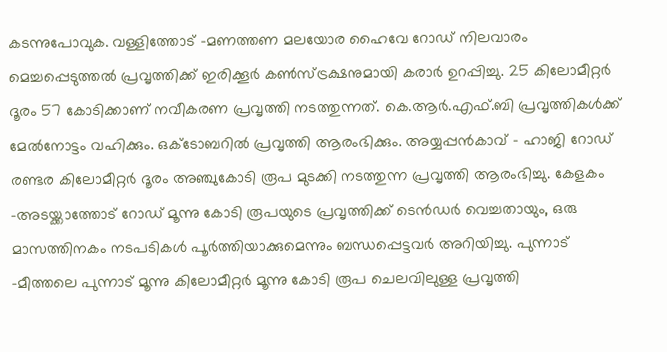കടന്നുപോവുക. വള്ളിത്തോട് -മണത്തണ മലയോര ഹൈവേ റോഡ് നിലവാരം മെച്ചപ്പെടുത്തൽ പ്രവൃത്തിക്ക് ഇരിക്കൂർ കൺസ്ട്രക്ഷനുമായി കരാർ ഉറപ്പിച്ചു. 25 കിലോമീറ്റർ ദൂരം 57 കോടിക്കാണ് നവീകരണ പ്രവൃത്തി നടത്തുന്നത്. കെ.ആർ.എഫ്.ബി പ്രവൃത്തികൾക്ക് മേൽനോട്ടം വഹിക്കും. ഒക്ടോബറിൽ പ്രവൃത്തി ആരംഭിക്കും. അയ്യപ്പൻകാവ് - ഹാജി റോഡ് രണ്ടര കിലോമീറ്റർ ദൂരം അഞ്ചുകോടി രൂപ മുടക്കി നടത്തുന്ന പ്രവൃത്തി ആരംഭിച്ചു. കേളകം -അടയ്ക്കാത്തോട് റോഡ് മൂന്നു കോടി രൂപയുടെ പ്രവൃത്തിക്ക് ടെൻഡർ വെച്ചതായും, ഒരു മാസത്തിനകം നടപടികൾ പൂർത്തിയാക്കുമെന്നും ബന്ധപ്പെട്ടവർ അറിയിച്ചു. പുന്നാട് -മീത്തലെ പുന്നാട് മൂന്നു കിലോമീറ്റർ മൂന്നു കോടി രൂപ ചെലവിലുള്ള പ്രവൃത്തി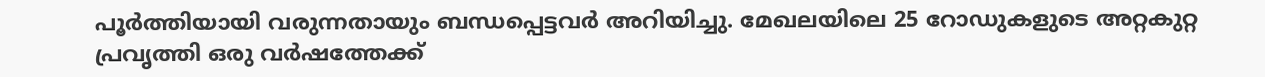പൂർത്തിയായി വരുന്നതായും ബന്ധപ്പെട്ടവർ അറിയിച്ചു. മേഖലയിലെ 25 റോഡുകളുടെ അറ്റകുറ്റ പ്രവൃത്തി ഒരു വർഷത്തേക്ക്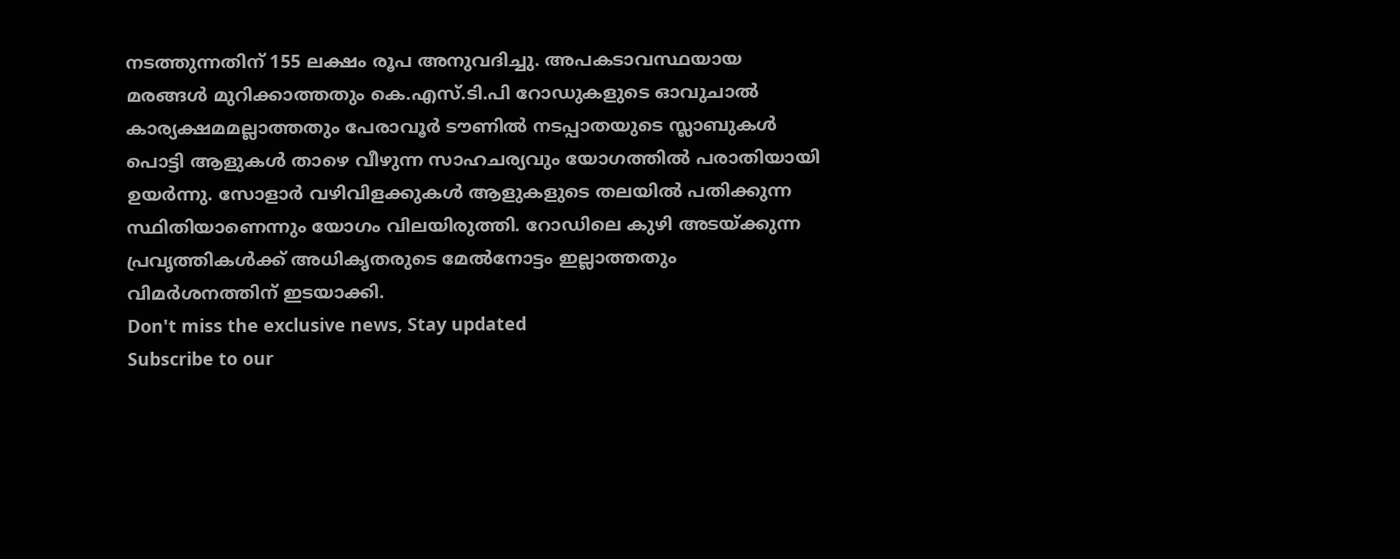നടത്തുന്നതിന് 155 ലക്ഷം രൂപ അനുവദിച്ചു. അപകടാവസ്ഥയായ മരങ്ങൾ മുറിക്കാത്തതും കെ.എസ്.ടി.പി റോഡുകളുടെ ഓവുചാൽ കാര്യക്ഷമമല്ലാത്തതും പേരാവൂർ ടൗണിൽ നടപ്പാതയുടെ സ്ലാബുകൾ പൊട്ടി ആളുകൾ താഴെ വീഴുന്ന സാഹചര്യവും യോഗത്തിൽ പരാതിയായി ഉയർന്നു. സോളാർ വഴിവിളക്കുകൾ ആളുകളുടെ തലയിൽ പതിക്കുന്ന സ്ഥിതിയാണെന്നും യോഗം വിലയിരുത്തി. റോഡിലെ കുഴി അടയ്ക്കുന്ന പ്രവൃത്തികൾക്ക് അധികൃതരുടെ മേൽനോട്ടം ഇല്ലാത്തതും വിമർശനത്തിന് ഇടയാക്കി.
Don't miss the exclusive news, Stay updated
Subscribe to our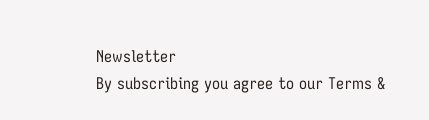Newsletter
By subscribing you agree to our Terms &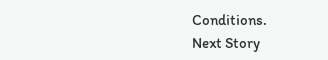Conditions.
Next Story